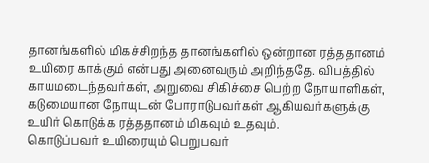தானங்களில் மிகச்சிறந்த தானங்களில் ஒன்றான ரத்ததானம் உயிரை காக்கும் என்பது அனைவரும் அறிந்ததே. விபத்தில் காயமடைந்தவர்கள், அறுவை சிகிச்சை பெற்ற நோயாளிகள், கடுமையான நோயுடன் போராடுபவர்கள் ஆகியவர்களுக்கு உயிர் கொடுக்க ரத்ததானம் மிகவும் உதவும்.
கொடுப்பவர் உயிரையும் பெறுபவர்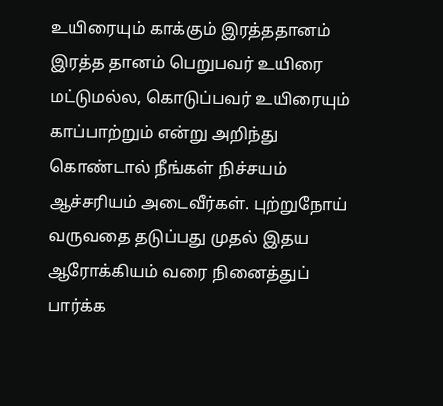உயிரையும் காக்கும் இரத்ததானம்
இரத்த தானம் பெறுபவர் உயிரை மட்டுமல்ல, கொடுப்பவர் உயிரையும் காப்பாற்றும் என்று அறிந்து கொண்டால் நீங்கள் நிச்சயம் ஆச்சரியம் அடைவீர்கள். புற்றுநோய் வருவதை தடுப்பது முதல் இதய ஆரோக்கியம் வரை நினைத்துப் பார்க்க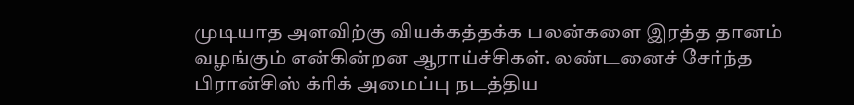முடியாத அளவிற்கு வியக்கத்தக்க பலன்களை இரத்த தானம் வழங்கும் என்கின்றன ஆராய்ச்சிகள். லண்டனைச் சேர்ந்த பிரான்சிஸ் க்ரிக் அமைப்பு நடத்திய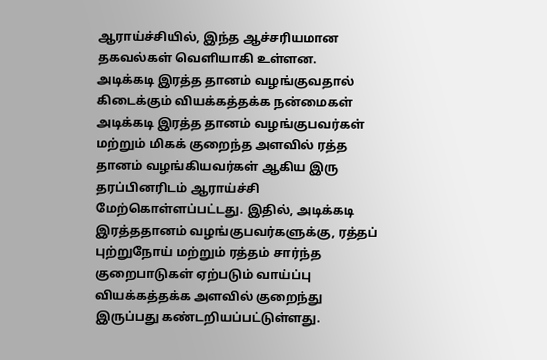ஆராய்ச்சியில், இந்த ஆச்சரியமான தகவல்கள் வெளியாகி உள்ளன.
அடிக்கடி இரத்த தானம் வழங்குவதால் கிடைக்கும் வியக்கத்தக்க நன்மைகள்
அடிக்கடி இரத்த தானம் வழங்குபவர்கள் மற்றும் மிகக் குறைந்த அளவில் ரத்த தானம் வழங்கியவர்கள் ஆகிய இரு தரப்பினரிடம் ஆராய்ச்சி மேற்கொள்ளப்பட்டது. இதில், அடிக்கடி இரத்ததானம் வழங்குபவர்களுக்கு, ரத்தப் புற்றுநோய் மற்றும் ரத்தம் சார்ந்த குறைபாடுகள் ஏற்படும் வாய்ப்பு வியக்கத்தக்க அளவில் குறைந்து இருப்பது கண்டறியப்பட்டுள்ளது.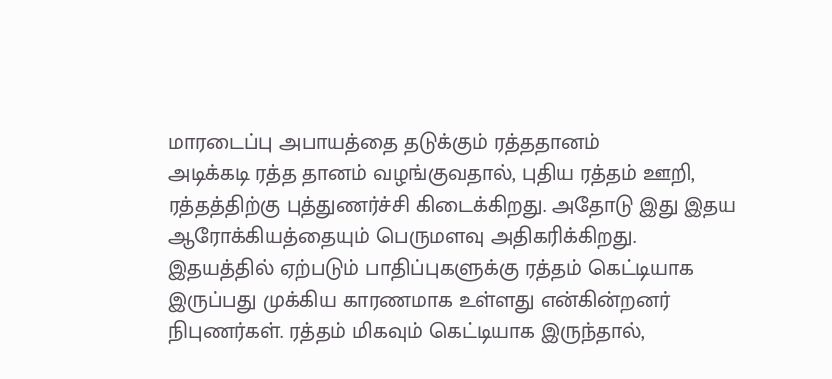மாரடைப்பு அபாயத்தை தடுக்கும் ரத்ததானம்
அடிக்கடி ரத்த தானம் வழங்குவதால், புதிய ரத்தம் ஊறி, ரத்தத்திற்கு புத்துணர்ச்சி கிடைக்கிறது. அதோடு இது இதய ஆரோக்கியத்தையும் பெருமளவு அதிகரிக்கிறது. இதயத்தில் ஏற்படும் பாதிப்புகளுக்கு ரத்தம் கெட்டியாக இருப்பது முக்கிய காரணமாக உள்ளது என்கின்றனர் நிபுணர்கள். ரத்தம் மிகவும் கெட்டியாக இருந்தால்,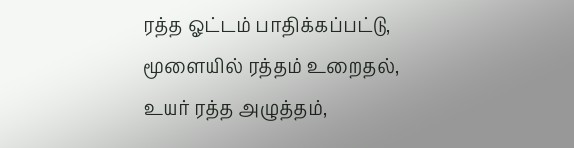ரத்த ஓட்டம் பாதிக்கப்பட்டு, மூளையில் ரத்தம் உறைதல், உயர் ரத்த அழுத்தம்,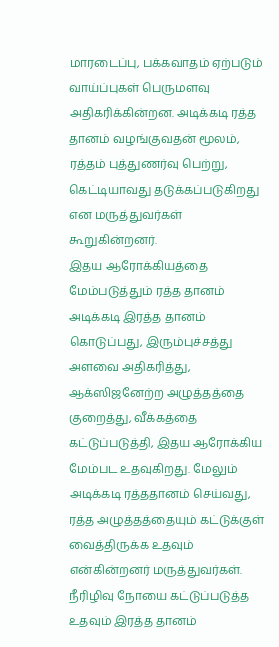மாரடைப்பு, பக்கவாதம் ஏற்படும் வாய்ப்புகள் பெருமளவு அதிகரிக்கின்றன. அடிக்கடி ரத்த தானம் வழங்குவதன் மூலம், ரத்தம் புத்துணர்வு பெற்று, கெட்டியாவது தடுக்கப்படுகிறது என மருத்துவர்கள் கூறுகின்றனர்.
இதய ஆரோக்கியத்தை மேம்படுத்தும் ரத்த தானம்
அடிக்கடி இரத்த தானம் கொடுப்பது, இரும்புச்சத்து அளவை அதிகரித்து, ஆக்ஸிஜனேற்ற அழுத்தத்தை குறைத்து, வீக்கத்தை கட்டுப்படுத்தி, இதய ஆரோக்கிய மேம்பட உதவுகிறது. மேலும் அடிக்கடி ரத்ததானம் செய்வது, ரத்த அழுத்தத்தையும் கட்டுக்குள் வைத்திருக்க உதவும் என்கின்றனர் மருத்துவர்கள்.
நீரிழிவு நோயை கட்டுப்படுத்த உதவும் இரத்த தானம்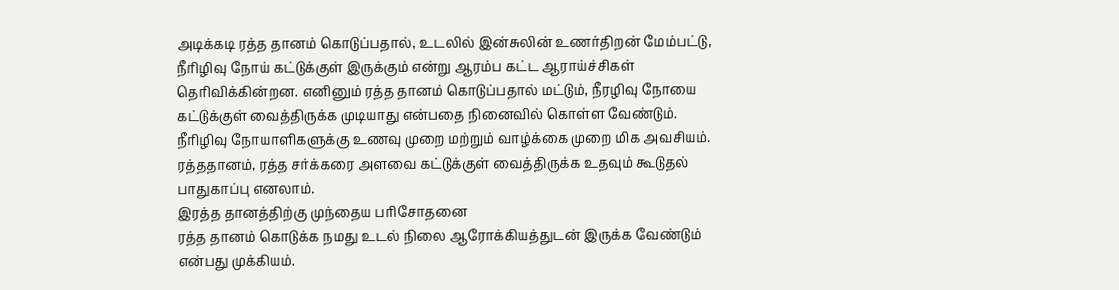அடிக்கடி ரத்த தானம் கொடுப்பதால், உடலில் இன்சுலின் உணர்திறன் மேம்பட்டு, நீரிழிவு நோய் கட்டுக்குள் இருக்கும் என்று ஆரம்ப கட்ட ஆராய்ச்சிகள் தெரிவிக்கின்றன. எனினும் ரத்த தானம் கொடுப்பதால் மட்டும், நீரழிவு நோயை கட்டுக்குள் வைத்திருக்க முடியாது என்பதை நினைவில் கொள்ள வேண்டும். நீரிழிவு நோயாளிகளுக்கு உணவு முறை மற்றும் வாழ்க்கை முறை மிக அவசியம். ரத்ததானம், ரத்த சர்க்கரை அளவை கட்டுக்குள் வைத்திருக்க உதவும் கூடுதல் பாதுகாப்பு எனலாம்.
இரத்த தானத்திற்கு முந்தைய பரிசோதனை
ரத்த தானம் கொடுக்க நமது உடல் நிலை ஆரோக்கியத்துடன் இருக்க வேண்டும் என்பது முக்கியம்.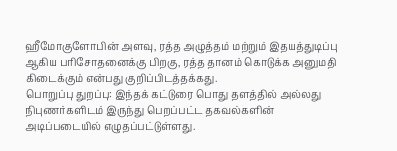ஹீமோகுளோபின் அளவு, ரத்த அழுத்தம் மற்றும் இதயத்துடிப்பு ஆகிய பரிசோதனைக்கு பிறகு, ரத்த தானம் கொடுக்க அனுமதி கிடைக்கும் என்பது குறிப்பிடத்தக்கது.
பொறுப்பு துறப்பு: இந்தக் கட்டுரை பொது தளத்தில் அல்லது நிபுணர்களிடம் இருந்து பெறப்பட்ட தகவல்களின் அடிப்படையில் எழுதப்பட்டுள்ளது.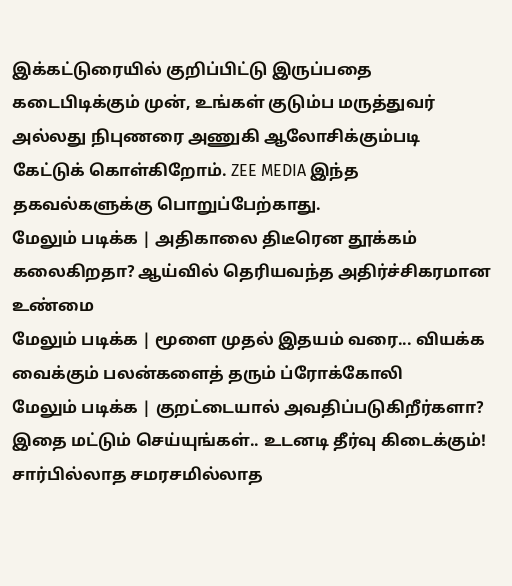இக்கட்டுரையில் குறிப்பிட்டு இருப்பதை கடைபிடிக்கும் முன், உங்கள் குடும்ப மருத்துவர் அல்லது நிபுணரை அணுகி ஆலோசிக்கும்படி கேட்டுக் கொள்கிறோம். ZEE MEDIA இந்த தகவல்களுக்கு பொறுப்பேற்காது.
மேலும் படிக்க | அதிகாலை திடீரென தூக்கம் கலைகிறதா? ஆய்வில் தெரியவந்த அதிர்ச்சிகரமான உண்மை
மேலும் படிக்க | மூளை முதல் இதயம் வரை... வியக்க வைக்கும் பலன்களைத் தரும் ப்ரோக்கோலி
மேலும் படிக்க | குறட்டையால் அவதிப்படுகிறீர்களா? இதை மட்டும் செய்யுங்கள்.. உடனடி தீர்வு கிடைக்கும்!
சார்பில்லாத சமரசமில்லாத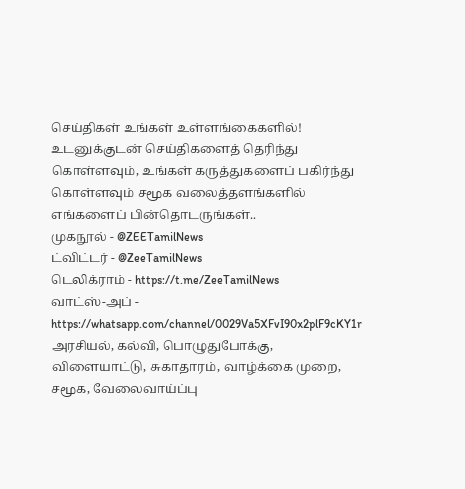செய்திகள் உங்கள் உள்ளங்கைகளில்!
உடனுக்குடன் செய்திகளைத் தெரிந்து கொள்ளவும், உங்கள் கருத்துகளைப் பகிர்ந்து கொள்ளவும் சமூக வலைத்தளங்களில் எங்களைப் பின்தொடருங்கள்..
முகநூல் - @ZEETamilNews
ட்விட்டர் - @ZeeTamilNews
டெலிக்ராம் - https://t.me/ZeeTamilNews
வாட்ஸ்-அப் - https://whatsapp.com/channel/0029Va5XFvI90x2plF9cKY1r
அரசியல், கல்வி, பொழுதுபோக்கு, விளையாட்டு, சுகாதாரம், வாழ்க்கை முறை, சமூக, வேலைவாய்ப்பு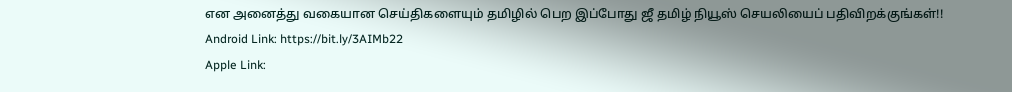என அனைத்து வகையான செய்திகளையும் தமிழில் பெற இப்போது ஜீ தமிழ் நியூஸ் செயலியைப் பதிவிறக்குங்கள்!!
Android Link: https://bit.ly/3AIMb22
Apple Link: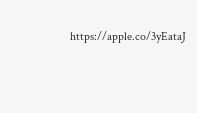https://apple.co/3yEataJ